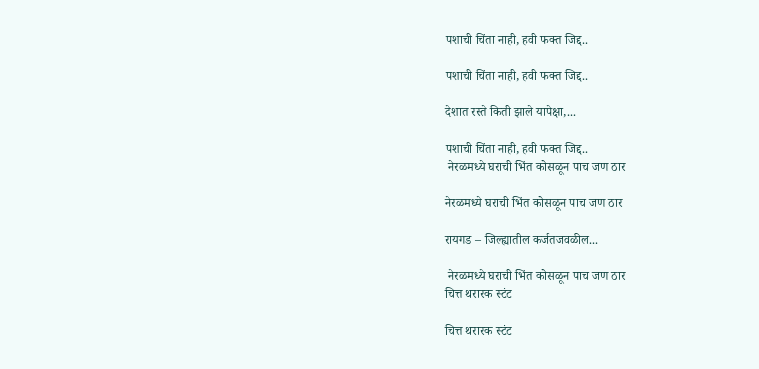पशाची चिंता नाही, हवी फक्त जिद्द..

पशाची चिंता नाही, हवी फक्त जिद्द..

देशात रस्ते किती झाले यापेक्षा,...

पशाची चिंता नाही, हवी फक्त जिद्द..
 नेरळमध्ये घराची भिंत कोसळून पाच जण ठार

नेरळमध्ये घराची भिंत कोसळून पाच जण ठार

रायगड – जिल्ह्यातील कर्जतजवळील...

 नेरळमध्ये घराची भिंत कोसळून पाच जण ठार
चित्त थरारक स्टंट

चित्त थरारक स्टंट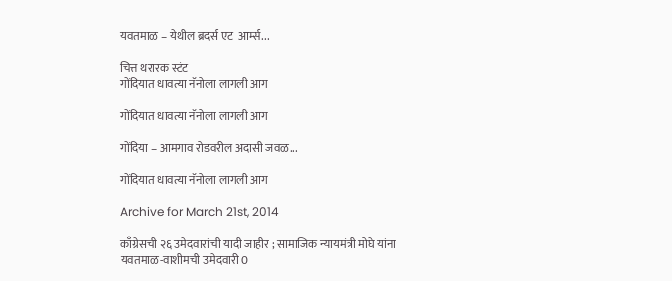यवतमाळ – येथील ब्रदर्स एट  आर्म्स...

चित्त थरारक स्टंट
गोंदियात धावत्या नॅनोला लागली आग

गोंदियात धावत्या नॅनोला लागली आग

गोंदिया – आमगाव रोडवरील अदासी जवळ...

गोंदियात धावत्या नॅनोला लागली आग

Archive for March 21st, 2014

काँग्रेसची २६ उमेदवारांची यादी जाहीर ; सामाजिक न्यायमंत्री मोघे यांना यवतमाळ-वाशीमची उमेदवारी 0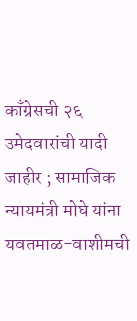काँग्रेसची २६ उमेदवारांची यादी जाहीर ; सामाजिक न्यायमंत्री मोघे यांना यवतमाळ-वाशीमची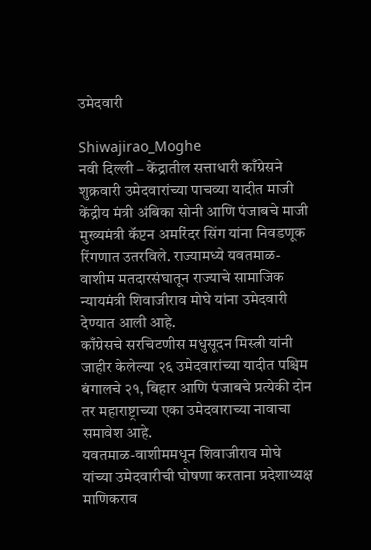उमेदवारी

Shiwajirao_Moghe
नवी दिल्ली – केंद्रातील सत्ताधारी काँग्रेसने शुक्रवारी उमेदवारांच्या पाचव्या यादीत माजी केंद्रीय मंत्री अंबिका सोनी आणि पंजाबचे माजी मुख्यमंत्री कॅप्टन अमरिंदर सिंग यांना निवडणूक रिंगणात उतरविले. राज्यामध्ये यवतमाळ-वाशीम मतदारसंघातून राज्याचे सामाजिक न्यायमंत्री शिवाजीराव मोघे यांना उमेदवारी देण्यात आली आहे.
काँग्रेसचे सरचिटणीस मधुसूदन मिस्त्री यांनी जाहीर केलेल्या २६ उमेदवारांच्या यादीत पश्चिम बंगालचे २१, बिहार आणि पंजाबचे प्रत्येकी दोन तर महाराष्ट्राच्या एका उमेदवाराच्या नावाचा समावेश आहे.
यवतमाळ-वाशीममधून शिवाजीराव मोघे यांच्या उमेदवारीची घोषणा करताना प्रदेशाध्यक्ष माणिकराव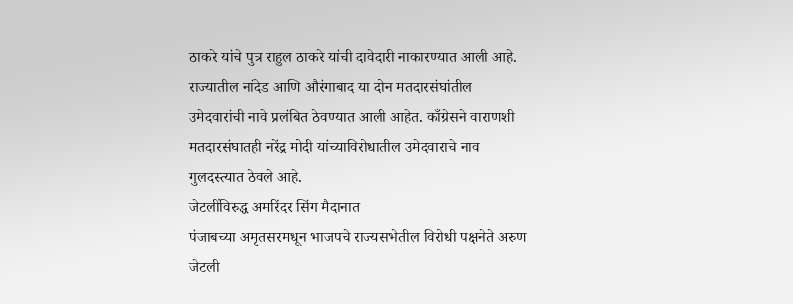ठाकरे यांचे पुत्र राहुल ठाकरे यांची दावेदारी नाकारण्यात आली आहे. राज्यातील नांदेड आणि औरंगाबाद या दोन मतदारसंघांतील उमेदवारांची नावे प्रलंबित ठेवण्यात आली आहेत. काँग्रेसने वाराणशी मतदारसंघातही नरेंद्र मोदी यांच्याविरोधातील उमेदवाराचे नाव गुलदस्त्यात ठेवले आहे.
जेटलींविरुद्ध अमरिंदर सिंग मैदानात
पंजाबच्या अमृतसरमधून भाजपचे राज्यसभेतील विरोधी पक्षनेते अरुण जेटली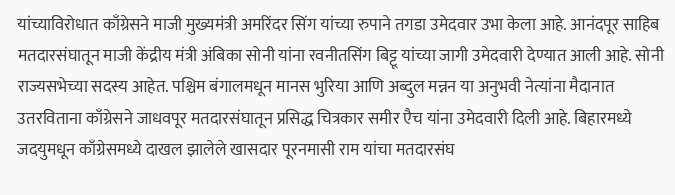यांच्याविरोधात काँग्रेसने माजी मुख्यमंत्री अमरिंदर सिंग यांच्या रुपाने तगडा उमेदवार उभा केला आहे. आनंदपूर साहिब मतदारसंघातून माजी केंद्रीय मंत्री अंबिका सोनी यांना रवनीतसिंग बिट्टू यांच्या जागी उमेदवारी देण्यात आली आहे. सोनी राज्यसभेच्या सदस्य आहेत. पश्चिम बंगालमधून मानस भुरिया आणि अब्दुल मन्नन या अनुभवी नेत्यांना मैदानात उतरविताना काँग्रेसने जाधवपूर मतदारसंघातून प्रसिद्ध चित्रकार समीर एैच यांना उमेदवारी दिली आहे. बिहारमध्ये जदयुमधून काँग्रेसमध्ये दाखल झालेले खासदार पूरनमासी राम यांचा मतदारसंघ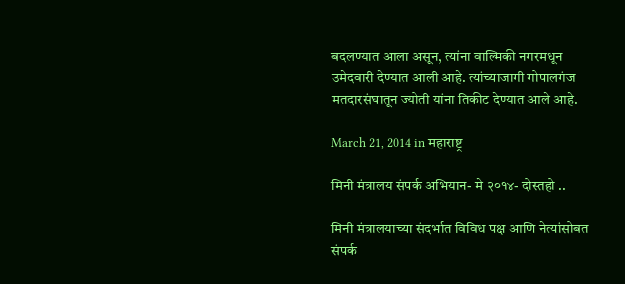बदलण्यात आला असून, त्यांना वाल्मिकी नगरमधून उमेदवारी देण्यात आली आहे. त्यांच्याजागी गोपालगंज मतदारसंघातून ज्योती यांना तिकीट देण्यात आले आहे.

March 21, 2014 in महाराष्ट्र

मिनी मंत्रालय संपर्क अभियान- मे २०१४- दोस्तहो ..

मिनी मंत्रालयाच्या संदर्भात विविध पक्ष आणि नेत्यांसोबत संपर्क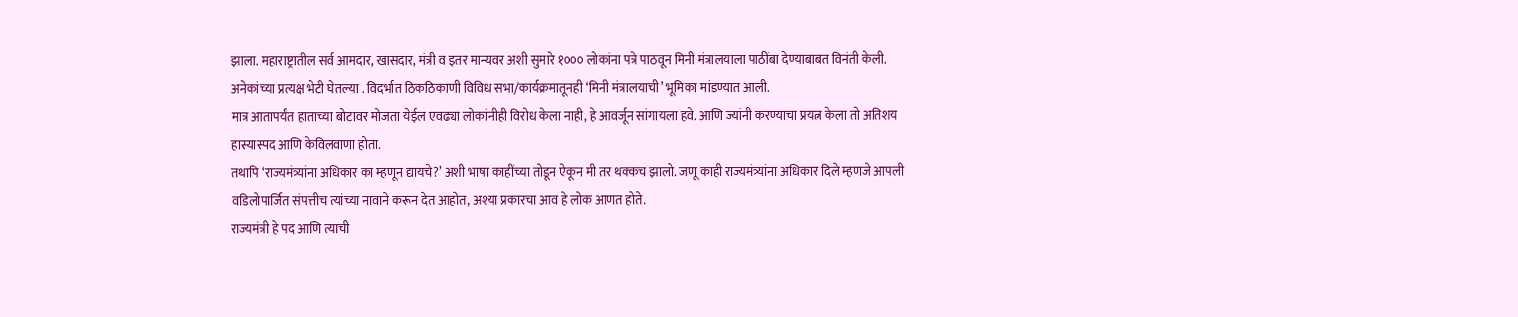झाला. महाराष्ट्रातील सर्व आमदार, खासदार, मंत्री व इतर मान्यवर अशी सुमारे १००० लोकांना पत्रे पाठवून मिनी मंत्रालयाला पाठींबा देण्याबाबत विनंती केली. अनेकांच्या प्रत्यक्ष भेटी घेतल्या . विदर्भात ठिकठिकाणी विविध सभा/कार्यक्रमातूनही ‘मिनी मंत्रालयाची’ भूमिका मांडण्यात आली.
मात्र आतापर्यंत हाताच्या बोटावर मोजता येईल एवढ्या लोकांनीही विरोध केला नाही, हे आवर्जून सांगायला हवे. आणि ज्यांनी करण्याचा प्रयत्न केला तो अतिशय हास्यास्पद आणि केविलवाणा होता.
तथापि ‘राज्यमंत्र्यांना अधिकार का म्हणून द्यायचे?’ अशी भाषा काहींच्या तोडून ऐकून मी तर थक्कच झालो. जणू काही राज्यमंत्र्यांना अधिकार दिले म्हणजे आपली वडिलोपार्जित संपत्तीच त्यांच्या नावाने करून देत आहोत, अश्या प्रकारचा आव हे लोक आणत होते.
राज्यमंत्री हे पद आणि त्याची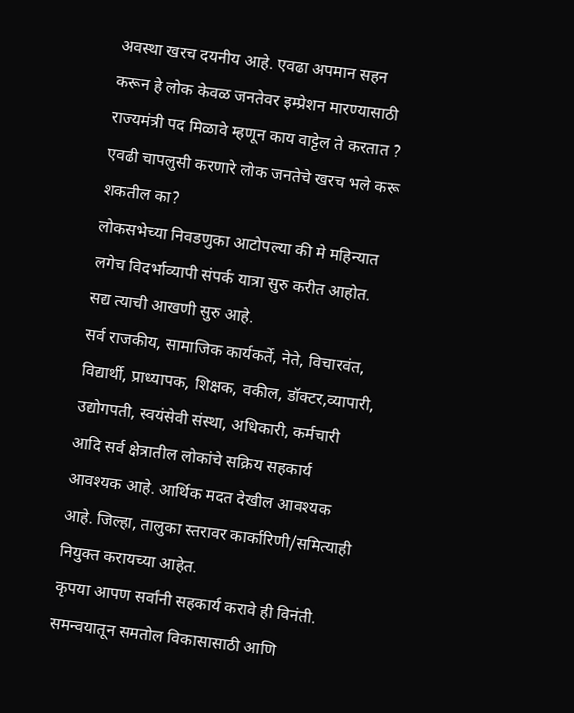अवस्था खरच दयनीय आहे. एवढा अपमान सहन करून हे लोक केवळ जनतेवर इम्प्रेशन मारण्यासाठी राज्यमंत्री पद मिळावे म्हणून काय वाट्टेल ते करतात ? एवढी चापलुसी करणारे लोक जनतेचे खरच भले करू शकतील का?
लोकसभेच्या निवडणुका आटोपल्या की मे महिन्यात लगेच विदर्भाव्यापी संपर्क यात्रा सुरु करीत आहोत. सद्य त्याची आखणी सुरु आहे.
सर्व राजकीय, सामाजिक कार्यकर्ते, नेते, विचारवंत, विद्यार्थी, प्राध्यापक, शिक्षक, वकील, डॉक्टर,व्यापारी, उद्योगपती, स्वयंसेवी संस्था, अधिकारी, कर्मचारी आदि सर्व क्षेत्रातील लोकांचे सक्रिय सहकार्य आवश्यक आहे. आर्थिक मदत देखील आवश्यक आहे. जिल्हा, तालुका स्तरावर कार्कारिणी/समित्याही नियुक्त करायच्या आहेत.
कृपया आपण सर्वांनी सहकार्य करावे ही विनंती.
समन्वयातून समतोल विकासासाठी आणि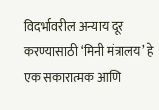विदर्भावरील अन्याय दूर करण्यासाठी ‘मिनी मंत्रालय’ हे एक सकारात्मक आणि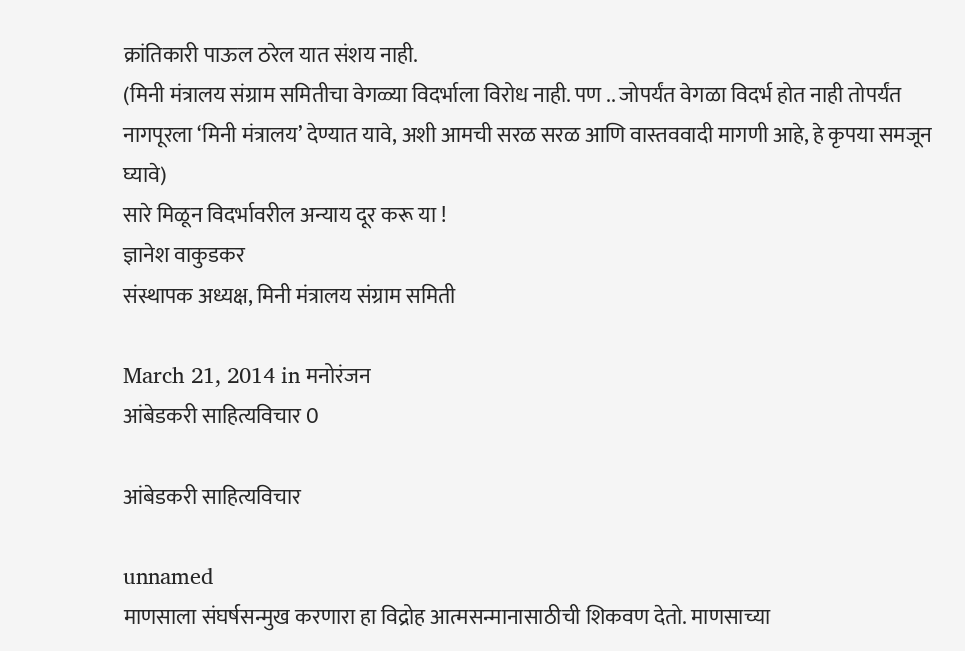क्रांतिकारी पाऊल ठरेल यात संशय नाही.
(मिनी मंत्रालय संग्राम समितीचा वेगळ्या विदर्भाला विरोध नाही. पण .. जोपर्यंत वेगळा विदर्भ होत नाही तोपर्यंत नागपूरला ‘मिनी मंत्रालय’ देण्यात यावे, अशी आमची सरळ सरळ आणि वास्तववादी मागणी आहे, हे कृपया समजून घ्यावे)
सारे मिळून विदर्भावरील अन्याय दूर करू या !
ज्ञानेश वाकुडकर
संस्थापक अध्यक्ष, मिनी मंत्रालय संग्राम समिती

March 21, 2014 in मनोरंजन
आंबेडकरी साहित्यविचार 0

आंबेडकरी साहित्यविचार

unnamed
माणसाला संघर्षसन्मुख करणारा हा विद्रोह आत्मसन्मानासाठीची शिकवण देतो. माणसाच्या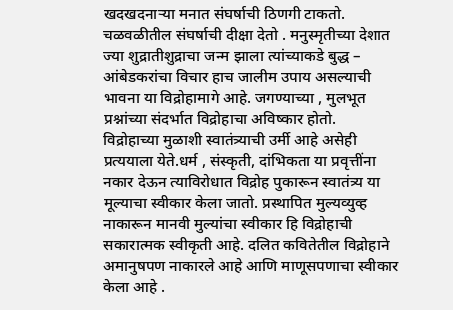खदखदनाऱ्या मनात संघर्षाची ठिणगी टाकतो. चळवळीतील संघर्षाची दीक्षा देतो . मनुस्मृतीच्या देशात ज्या शुद्रातीशुद्राचा जन्म झाला त्यांच्याकडे बुद्ध – आंबेडकरांचा विचार हाच जालीम उपाय असल्याची भावना या विद्रोहामागे आहे. जगण्याच्या , मुलभूत प्रश्नांच्या संदर्भात विद्रोहाचा अविष्कार होतो.
विद्रोहाच्या मुळाशी स्वातंत्र्याची उर्मी आहे असेही प्रत्ययाला येते.धर्म , संस्कृती, दांभिकता या प्रवृत्तींना नकार देऊन त्याविरोधात विद्रोह पुकारून स्वातंत्र्य या मूल्याचा स्वीकार केला जातो. प्रस्थापित मुल्यव्युव्ह नाकारून मानवी मुल्यांचा स्वीकार हि विद्रोहाची सकारात्मक स्वीकृती आहे. दलित कवितेतील विद्रोहाने अमानुषपण नाकारले आहे आणि माणूसपणाचा स्वीकार केला आहे .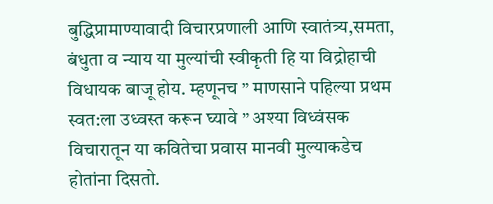बुद्धिप्रामाण्यावादी विचारप्रणाली आणि स्वातंत्र्य,समता, बंधुता व न्याय या मुल्यांची स्वीकृती हि या विद्रोहाची विधायक बाजू होय. म्हणूनच ” माणसाने पहिल्या प्रथम स्वत:ला उध्वस्त करून घ्यावे ” अश्या विध्वंसक विचारातून या कवितेचा प्रवास मानवी मुल्याकडेच होतांना दिसतो.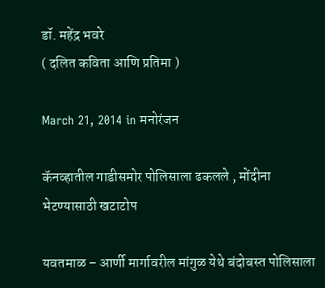डॉ. महेंद्र भवरे
( दलित कविता आणि प्रतिमा )

March 21, 2014 in मनोरंजन

कॅनव्हातील गाडीसमोर पोलिसाला ढकलले , मोंदीना भेटण्यासाठी खटाटोप

यवतमाळ – आर्णी मार्गावरील मांगुळ येथे बंदोबस्त पोलिसाला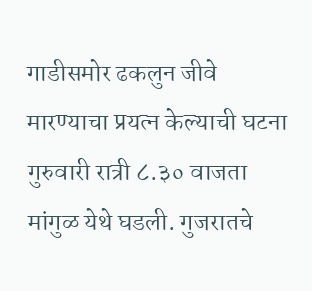गाडीसमोर ढकलुन जीवे मारण्याचा प्रयत्न केल्याची घटना गुरुवारी रात्री ८.३० वाजता मांगुळ येथे घडली. गुजरातचे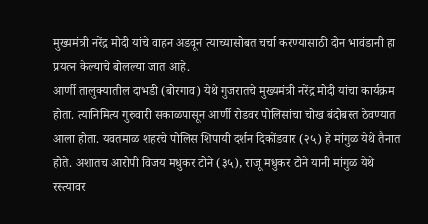मुख्यमंत्री नरेंद्र मोदी यांचे वाहन अडवून त्याच्यासोबत चर्चा करण्यासाठी दोन भावंडानी हा प्रयत्न केल्याचे बोलल्या जात आहे.
आर्णी तालुक्यातील दाभडी (बोरगाव) येथे गुजरातचे मुख्यमंत्री नरेंद्र मोदी यांचा कार्यक्रम होता. त्यानिमित्य गुरुवारी सकाळपासून आर्णी रोडवर पोलिसांचा चोख बंदोबस्त ठेवण्यात आला होता. यवतमाळ शहरचे पोलिस शिपायी दर्शन दिकोंडवार (२५) हे मांगुळ येथे तैनात होते. अशातच आरोपी विजय मधुकर टोने (३५), राजू मधुकर टोने यानी मांगुळ येथे रस्त्यावर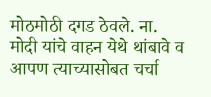मोठमोठी दगड ठेवले. ना. मोदी यांचे वाहन येथे थांबावे व आपण त्याच्यासोबत चर्चा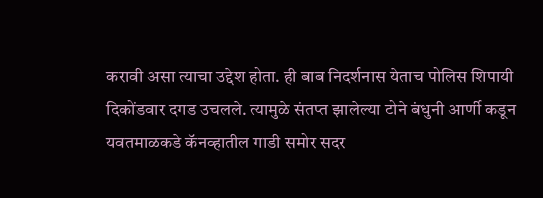करावी असा त्याचा उद्देश होता. ही बाब निदर्शनास येताच पोलिस शिपायी दिकोंडवार दगड उचलले. त्यामुळे संतप्त झालेल्या टोने बंधुनी आर्णी कडून यवतमाळकडे कॅनव्हातील गाडी समोर सदर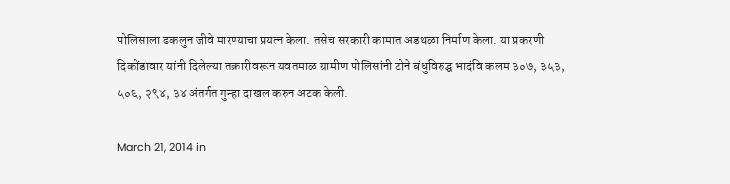पोलिसाला ढकलुन जीवे मारण्याचा प्रयत्न केला. तसेच सरकारी कामात अडथळा निर्माण केला. या प्रकरणी दिकोंडावार यांनी दिलेल्या तक्रारीवरून यवतमाळ ग्रामीण पोलिसांनी टोने बंधुविरुद्घ भादंवि कलम ३०७, ३५३, ५०६, २९४, ३४ अंतर्गत गुन्हा दाखल करुन अटक केली.

March 21, 2014 in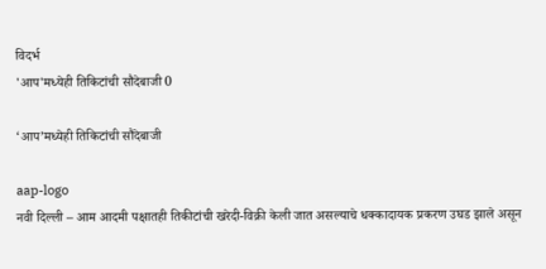विदर्भ
'आप'मध्येही तिकिटांची सौदेबाजी 0

‘आप’मध्येही तिकिटांची सौदेबाजी

aap-logo
नवी दिल्ली – आम आदमी पक्षातही तिकीटांची खरेदी-विक्री केली जात असल्याचे धक्कादायक प्रकरण उघड झाले असून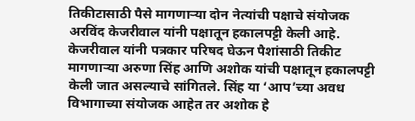तिकीटासाठी पैसे मागणाऱ्या दोन नेत्यांची पक्षाचे संयोजक अरविंद केजरीवाल यांनी पक्षातून हकालपट्टी केली आहे.
केजरीवाल यांनी पत्रकार परिषद घेऊन पैशांसाठी तिकीट मागणाऱ्या अरुणा सिंह आणि अशोक यांची पक्षातून हकालपट्टी केली जात असल्याचे सांगितले. सिंह या ‘आप’च्या अवध विभागाच्या संयोजक आहेत तर अशोक हे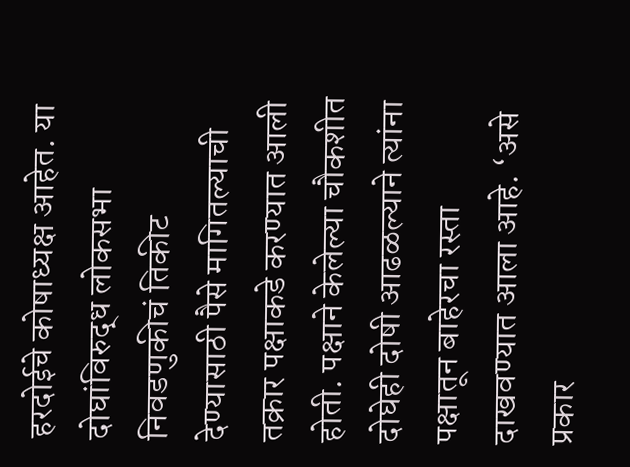हरदोईचे कोषाध्यक्ष आहेत. या दोघांविरुद्ध लोकसभा निवडणुकीचं तिकीट देण्यासाठी पैसे मागितल्याची तक्रार पक्षाकडे करण्यात आली होती. पक्षाने केलेल्या चौकशीत दोघेही दोषी आढळल्याने त्यांना पक्षातून बाहेरचा रस्ता दाखवण्यात आला आहे. ‘असे प्रकार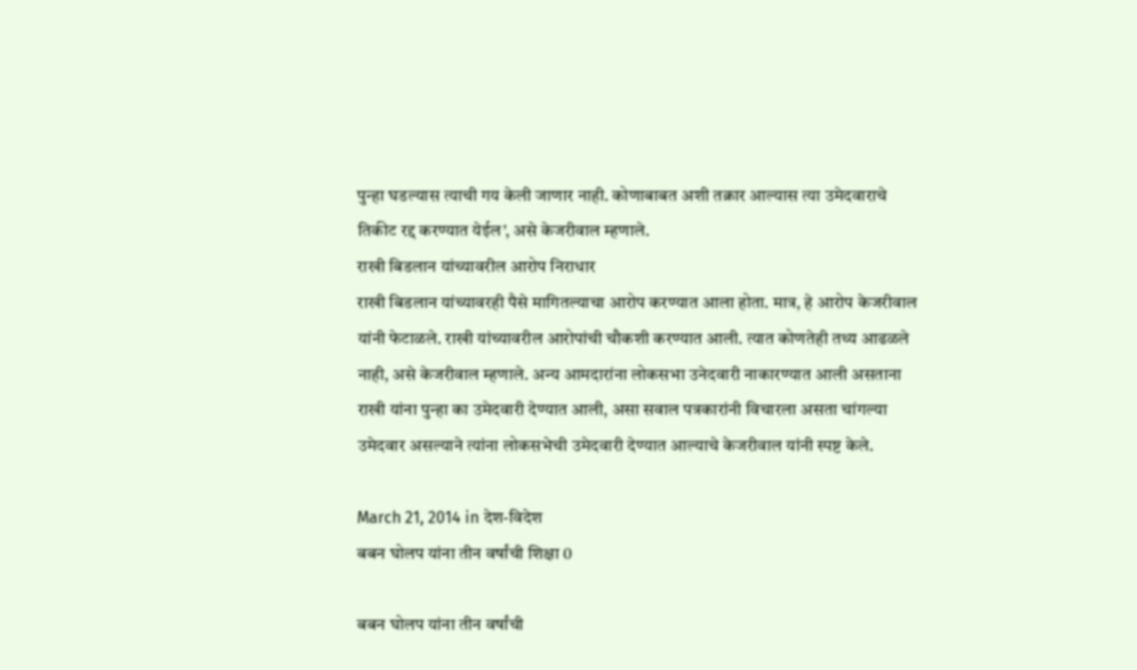पुन्हा घडल्यास त्याची गय केली जाणार नाही. कोणाबाबत अशी तक्रार आल्यास त्या उमेदवाराचे तिकीट रद्द करण्यात येईल’, असे केजरीवाल म्हणाले.
राखी बिडलान यांच्यावरील आरोप निराधार
राखी बिडलान यांच्यावरही पैसे मागितल्याचा आरोप करण्यात आला होता. मात्र, हे आरोप केजरीवाल यांनी फेटाळले. राखी यांच्यावरील आरोपांची चौकशी करण्यात आली. त्यात कोणतेही तथ्य आढळले नाही, असे केजरीवाल म्हणाले. अन्य आमदारांना लोकसभा उनेदवारी नाकारण्यात आली असताना राखी यांना पुन्हा का उमेदवारी देण्यात आली, असा सवाल पत्रकारांनी विचारला असता चांगल्या उमेदवार असल्याने त्यांना लोकसभेची उमेदवारी देण्यात आल्याचे केजरीवाल यांनी स्पष्ट केले.

March 21, 2014 in देश-विदेश
बबन घोलप यांना तीन वर्षांची शिक्षा 0

बबन घोलप यांना तीन वर्षांची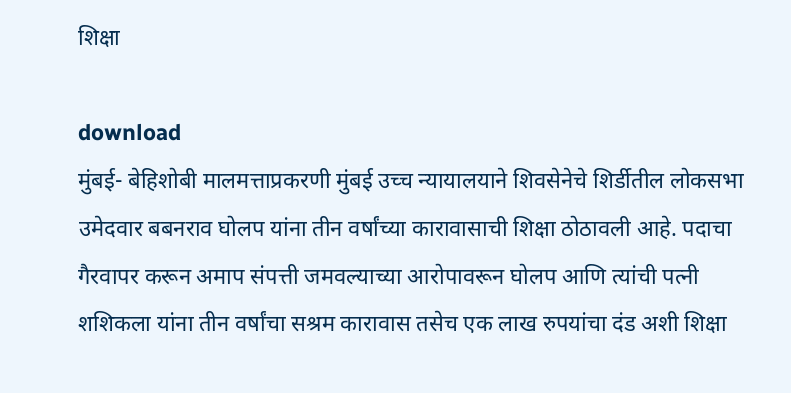शिक्षा

download
मुंबई- बेहिशोबी मालमत्ताप्रकरणी मुंबई उच्च न्यायालयाने शिवसेनेचे शिर्डीतील लोकसभा उमेदवार बबनराव घोलप यांना तीन वर्षांच्या कारावासाची शिक्षा ठोठावली आहे. पदाचा गैरवापर करून अमाप संपत्ती जमवल्याच्या आरोपावरून घोलप आणि त्यांची पत्नी शशिकला यांना तीन वर्षांचा सश्रम कारावास तसेच एक लाख रुपयांचा दंड अशी शिक्षा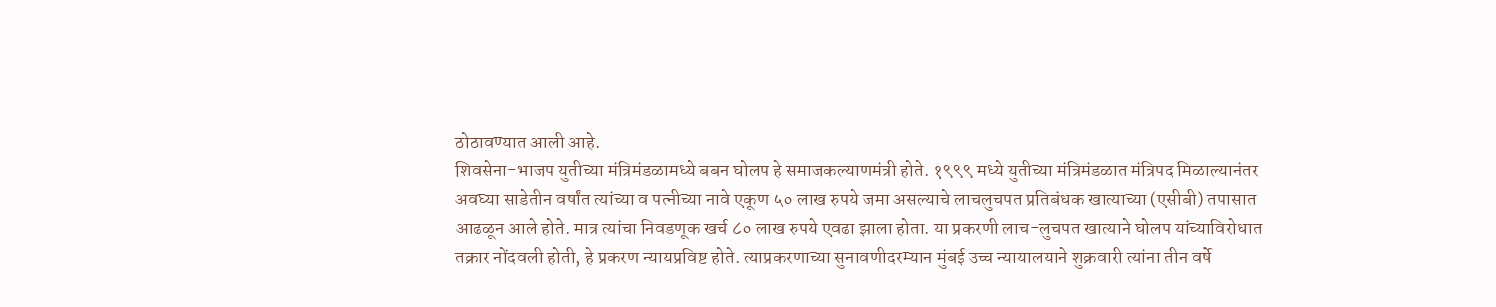ठोठावण्यात आली आहे.
शिवसेना-भाजप युतीच्या मंत्रिमंडळामध्ये बबन घोलप हे समाजकल्याणमंत्री होते. १९९९ मध्ये युतीच्या मंत्रिमंडळात मंत्रिपद मिळाल्यानंतर अवघ्या साडेतीन वर्षांत त्यांच्या व पत्नीच्या नावे एकूण ५० लाख रुपये जमा असल्याचे लाचलुचपत प्रतिबंधक खात्याच्या (एसीबी) तपासात आढळून आले होते. मात्र त्यांचा निवडणूक खर्च ८० लाख रुपये एवढा झाला होता. या प्रकरणी लाच-लुचपत खात्याने घोलप यांच्याविरोधात तक्रार नोंदवली होती, हे प्रकरण न्यायप्रविष्ट होते. त्याप्रकरणाच्या सुनावणीदरम्यान मुंबई उच्च न्यायालयाने शुक्रवारी त्यांना तीन वर्षे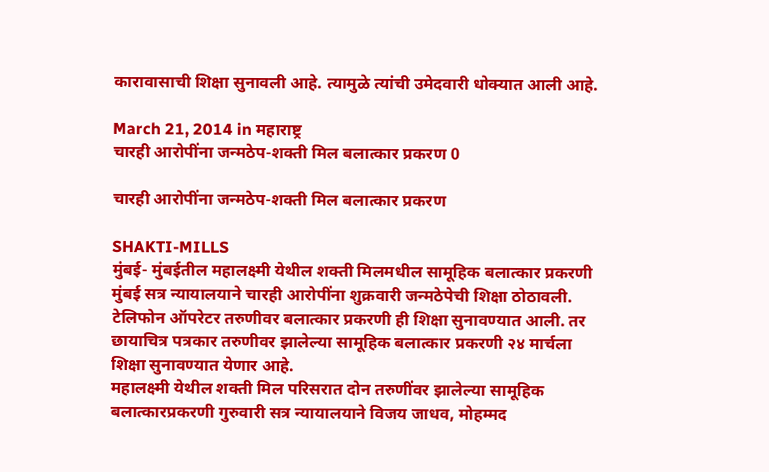कारावासाची शिक्षा सुनावली आहे. त्यामुळे त्यांची उमेदवारी धोक्यात आली आहे.

March 21, 2014 in महाराष्ट्र
चारही आरोपींना जन्मठेप-शक्ती मिल बलात्कार प्रकरण 0

चारही आरोपींना जन्मठेप-शक्ती मिल बलात्कार प्रकरण

SHAKTI-MILLS
मुंबई- मुंबईतील महालक्ष्मी येथील शक्ती मिलमधील सामूहिक बलात्कार प्रकरणी मुंबई सत्र न्यायालयाने चारही आरोपींना शुक्रवारी जन्मठेपेची शिक्षा ठोठावली. टेलिफोन ऑपरेटर तरुणीवर बलात्कार प्रकरणी ही शिक्षा सुनावण्यात आली. तर छायाचित्र पत्रकार तरुणीवर झालेल्या सामूहिक बलात्कार प्रकरणी २४ मार्चला शिक्षा सुनावण्यात येणार आहे.
महालक्ष्मी येथील शक्ती मिल परिसरात दोन तरुणींवर झालेल्या सामूहिक बलात्कारप्रकरणी गुरुवारी सत्र न्यायालयाने विजय जाधव, मोहम्मद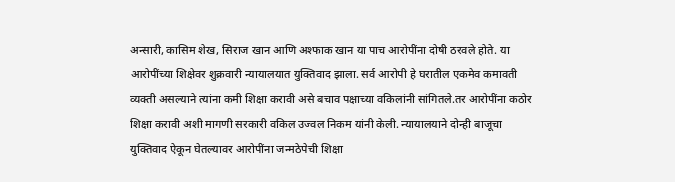अन्सारी, कासिम शेख, सिराज खान आणि अश्फाक खान या पाच आरोपींना दोषी ठरवले होते. या आरोपींच्या शिक्षेवर शुक्रवारी न्यायालयात युक्तिवाद झाला. सर्व आरोपी हे घरातील एकमेव कमावती व्यक्ती असल्याने त्यांना कमी शिक्षा करावी असे बचाव पक्षाच्या वकिलांनी सांगितले.तर आरोपींना कठोर शिक्षा करावी अशी मागणी सरकारी वकिल उज्वल निकम यांनी केली. न्यायालयाने दोन्ही बाजूचा युक्तिवाद ऐकून घेतल्यावर आरोपींना जन्मठेपेची शिक्षा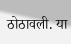ठोठावली. या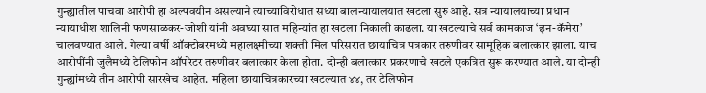गुन्ह्यातील पाचवा आरोपी हा अल्पवयीन असल्याने त्याच्याविरोधात सध्या बालन्यायालयात खटला सुरु आहे. सत्र न्यायालयाच्या प्रधान न्यायाधीश शालिनी फणसाळकर-जोशी यांनी अवघ्या सात महिन्यांत हा खटला निकाली काढला. या खटल्याचे सर्व कामकाज ‘इन-कॅमेरा’ चालवण्यात आले. गेल्या वर्षी ऑक्टोबरमध्ये महालक्ष्मीच्या शक्ती मिल परिसरात छायाचित्र पत्रकार तरुणीवर सामूहिक बलात्कार झाला. याच आरोपींनी जुलैमध्ये टेलिफोन ऑपरेटर तरुणीवर बलात्कार केला होता. दोन्ही बलात्कार प्रकरणाचे खटले एकत्रित सुरू करण्यात आले. या दोन्ही गुन्ह्यांमध्ये तीन आरोपी सारखेच आहेत. महिला छायाचित्रकारच्या खटल्यात ४४, तर टेलिफोन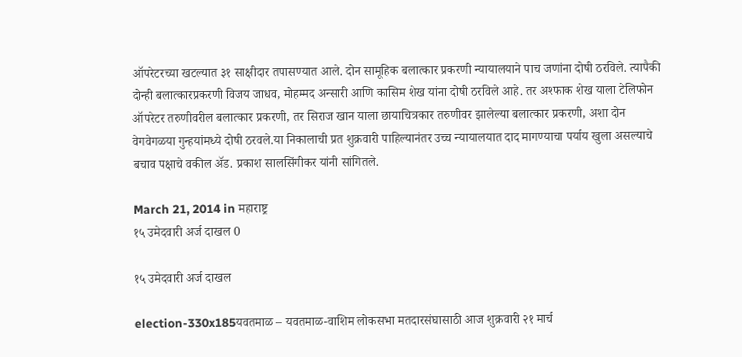ऑपरेटरच्या खटल्यात ३१ साक्षीदार तपासण्यात आले. दोन सामूहिक बलात्कार प्रकरणी न्यायालयाने पाच जणांना दोषी ठरविले. त्यापैकी दोन्ही बलात्कारप्रकरणी विजय जाधव, मोहम्मद अन्सारी आणि कासिम शेख यांना दोषी ठरविले आहे. तर अश्फाक शेख याला टेलिफोन ऑपरेटर तरुणीवरील बलात्कार प्रकरणी, तर सिराज खान याला छायाचित्रकार तरुणीवर झालेल्या बलात्कार प्रकरणी, अशा दोन वेगवेगळया गुन्हयांमध्ये दोषी ठरवले.या निकालाची प्रत शुक्रवारी पाहिल्यानंतर उच्च न्यायालयात दाद मागण्याचा पर्याय खुला असल्याचे बचाव पक्षाचे वकील अ‍ॅड. प्रकाश सालसिंगीकर यांनी सांगितले.

March 21, 2014 in महाराष्ट्र
१५ उमेदवारी अर्ज दाखल 0

१५ उमेदवारी अर्ज दाखल

election-330x185यवतमाळ – यवतमाळ-वाशिम लोकसभा मतदारसंघासाठी आज शुक्रवारी २१ मार्च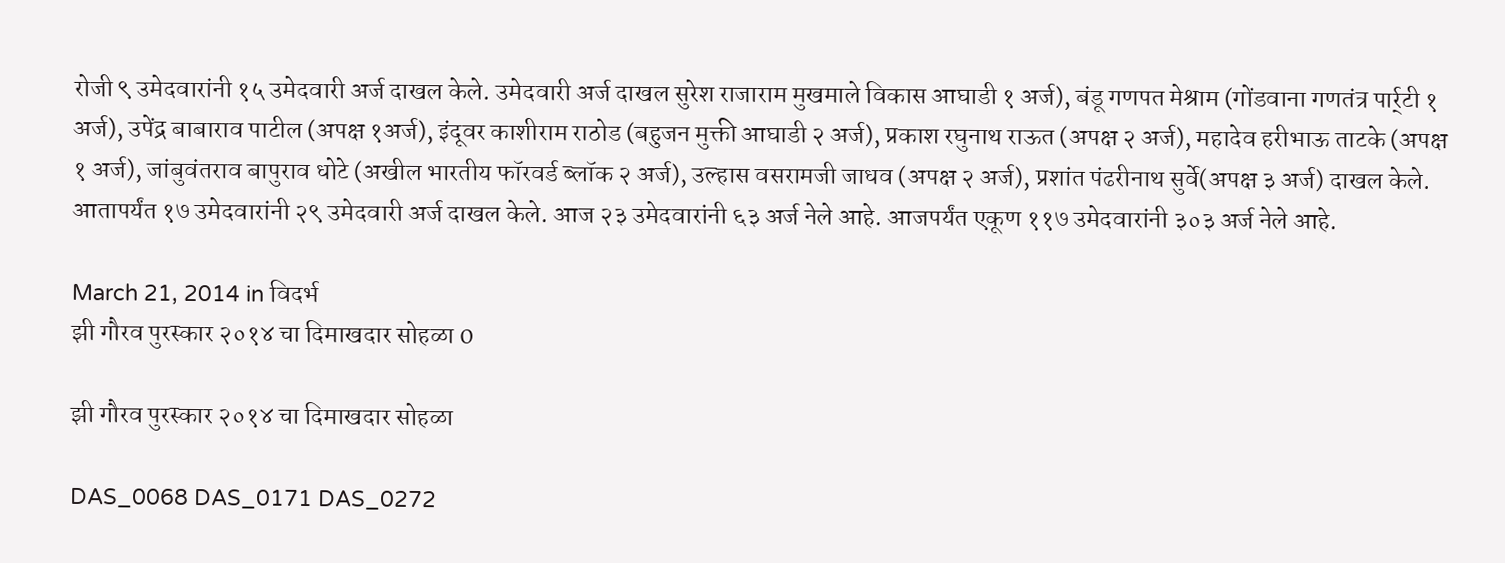रोजी ९ उमेदवारांनी १५ उमेदवारी अर्ज दाखल केले. उमेदवारी अर्ज दाखल सुरेश राजाराम मुखमाले विकास आघाडी १ अर्ज), बंडू गणपत मेश्राम (गोंडवाना गणतंत्र पार्र्टी १ अर्ज), उपेंद्र बाबाराव पाटील (अपक्ष १अर्ज), इंदूवर काशीराम राठोड (बहुजन मुक्ती आघाडी २ अर्ज), प्रकाश रघुनाथ राऊत (अपक्ष २ अर्ज), महादेव हरीभाऊ ताटके (अपक्ष १ अर्ज), जांबुवंतराव बापुराव धोटे (अखील भारतीय फॉरवर्ड ब्लॉक २ अर्ज), उल्हास वसरामजी जाधव (अपक्ष २ अर्ज), प्रशांत पंढरीनाथ सुर्वे(अपक्ष ३ अर्ज) दाखल केले. आतापर्यंत १७ उमेदवारांनी २९ उमेदवारी अर्ज दाखल केले. आज २३ उमेदवारांनी ६३ अर्ज नेले आहे. आजपर्यंत एकूण ११७ उमेदवारांनी ३०३ अर्ज नेले आहे.

March 21, 2014 in विदर्भ
झी गौरव पुरस्कार २०१४ चा दिमाखदार सोहळा 0

झी गौरव पुरस्कार २०१४ चा दिमाखदार सोहळा

DAS_0068 DAS_0171 DAS_0272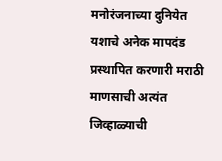मनोरंजनाच्या दुनियेत यशाचे अनेक मापदंड प्रस्थापित करणारी मराठी माणसाची अत्यंत जिव्हाळ्याची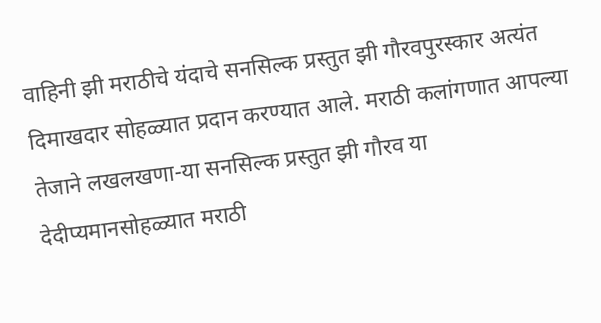वाहिनी झी मराठीचे यंदाचे सनसिल्क प्रस्तुत झी गौरवपुरस्कार अत्यंत दिमाखदार सोहळ्यात प्रदान करण्यात आले. मराठी कलांगणात आपल्या तेजाने लखलखणा-या सनसिल्क प्रस्तुत झी गौरव या देदीप्यमानसोहळ्यात मराठी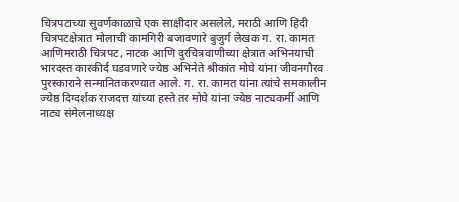चित्रपटाच्या सुवर्णकाळाचे एक साक्षीदार असलेले, मराठी आणि हिंदी चित्रपटक्षेत्रात मोलाची कामगिरी बजावणारे बुजुर्ग लेखक ग. रा. कामत आणिमराठी चित्रपट, नाटक आणि दुरचित्रवाणीच्या क्षेत्रात अभिनयाची भारदस्त कारकीर्द घडवणारे ज्येष्ठ अभिनेते श्रीकांत मोघे यांना जीवनगौरव पुरस्काराने सन्मानितकरण्यात आले. ग. रा. कामत यांना त्यांचे समकालीन ज्येष्ठ दिग्दर्शक राजदत्त यांच्या हस्ते तर मोघे यांना ज्येष्ठ नाट्यकर्मी आणि नाट्य संमेलनाध्यक्ष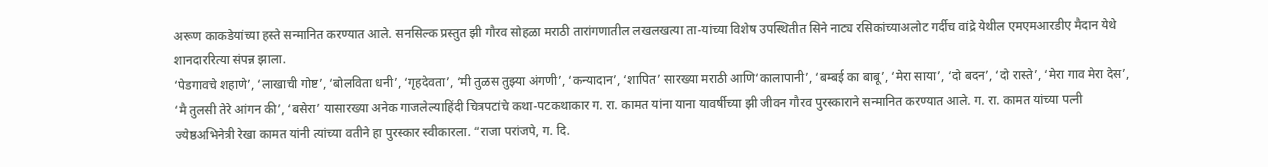अरूण काकडेयांच्या हस्ते सन्मानित करण्यात आले. सनसिल्क प्रस्तुत झी गौरव सोहळा मराठी तारांगणातील लखलखत्या ता-यांच्या विशेष उपस्थितीत सिने नाट्य रसिकांच्याअलोट गर्दीच वांद्रे येथील एमएमआरडीए मैदान येथे शानदाररित्या संपन्न झाला.
‘पेडगावचे शहाणे’, ‘लाखाची गोष्ट’, ‘बोलविता धनी’, ‘गृहदेवता’, ‘मी तुळस तुझ्या अंगणी’, ‘कन्यादान’, ‘शापित’ सारख्या मराठी आणि‘कालापानी’, ‘बम्बई का बाबू’, ‘मेरा साया’, ‘दो बदन’, ‘दो रास्ते’, ‘मेरा गाव मेरा देस’, ‘मै तुलसी तेरे आंगन की’, ‘बसेरा’ यासारख्या अनेक गाजलेल्याहिंदी चित्रपटांचे कथा-पटकथाकार ग. रा. कामत यांना याना यावर्षीच्या झी जीवन गौरव पुरस्काराने सन्मानित करण्यात आले. ग. रा. कामत यांच्या पत्नी ज्येष्ठअभिनेत्री रेखा कामत यांनी त्यांच्या वतीने हा पुरस्कार स्वीकारला. “राजा परांजपे, ग. दि.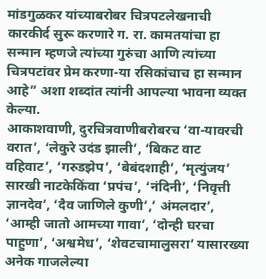मांडगुळकर यांच्याबरोबर चित्रपटलेखनाची कारकीर्द सुरू करणारे ग. रा. कामतयांचा हा सन्मान म्हणजे त्यांच्या गुरुंचा आणि त्यांच्या चित्रपटांवर प्रेम करणा-या रसिकांचाच हा सन्मान आहे” अशा शब्दांत त्यांनी आपल्या भावना व्यक्त केल्या.
आकाशवाणी, दुरचित्रवाणीबरोबरच ‘वा-यावरची वरात’, ‘लेकुरे उदंड झाली’, ‘बिकट वाट वहिवाट’, ‘गरुडझेप’, ‘बेबंदशाही’, ‘मृत्युंजय’ सारखी नाटकेकिंवा ‘प्रपंच’, ‘नंदिनी’, ‘निवृत्ती ज्ञानदेव’, ‘दैव जाणिले कुणी’,’ अंमलदार’, ‘आम्ही जातो आमच्या गावा’, ‘दोन्ही घरचा पाहुणा’, ‘अश्वमेध’, ‘शेवटचामालुसरा’ यासारख्या अनेक गाजलेल्या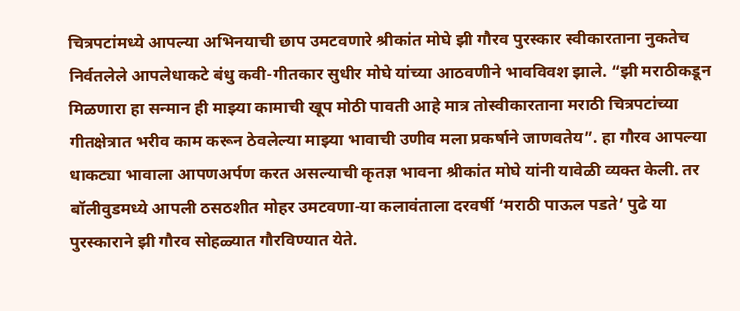चित्रपटांमध्ये आपल्या अभिनयाची छाप उमटवणारे श्रीकांत मोघे झी गौरव पुरस्कार स्वीकारताना नुकतेच निर्वतलेले आपलेधाकटे बंधु कवी-गीतकार सुधीर मोघे यांच्या आठवणीने भावविवश झाले. “झी मराठीकडून मिळणारा हा सन्मान ही माझ्या कामाची खूप मोठी पावती आहे मात्र तोस्वीकारताना मराठी चित्रपटांच्या गीतक्षेत्रात भरीव काम करून ठेवलेल्या माझ्या भावाची उणीव मला प्रकर्षाने जाणवतेय”. हा गौरव आपल्या धाकट्या भावाला आपणअर्पण करत असल्याची कृतज्ञ भावना श्रीकांत मोघे यांनी यावेळी व्यक्त केली. तर बॉलीवुडमध्ये आपली ठसठशीत मोहर उमटवणा-या कलावंताला दरवर्षी ‘मराठी पाऊल पडते’ पुढे या पुरस्काराने झी गौरव सोहळ्यात गौरविण्यात येते.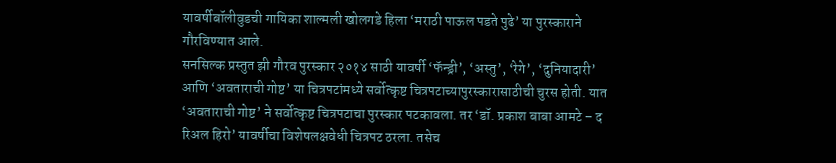यावर्षीबॉलीवुडची गायिका शाल्मली खोलगडे हिला ‘मराठी पाऊल पडते पुढे’ या पुरस्काराने गौरविण्यात आले.
सनसिल्क प्रस्तुत झी गौरव पुरस्कार २०१४ साठी यावर्षी ‘फॅन्ड्री’, ‘अस्तु’, ‘रेगे’, ‘दुनियादारी’ आणि ‘अवताराची गोष्ट’ या चित्रपटांमध्ये सर्वोत्कृष्ट चित्रपटाच्यापुरस्कारासाठीची चुरस होती. यात ‘अवताराची गोष्ट’ ने सर्वोत्कृष्ट चित्रपटाचा पुरस्कार पटकावला. तर ‘डॉ. प्रकाश बाबा आमटे – द रिअल हिरो’ यावर्षीचा विशेषलक्षवेधी चित्रपट ठरला. तसेच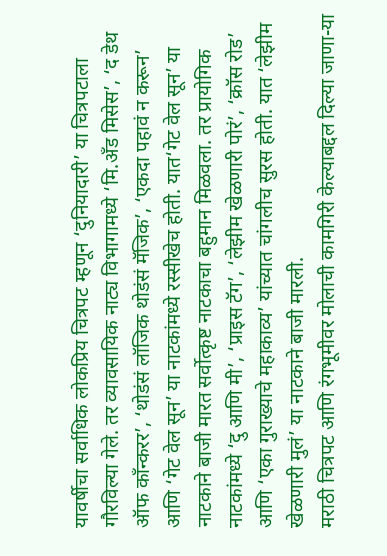यावर्षीचा सर्वाधिक लोकप्रिय चित्रपट म्हणून ‘दुनियादारी’ या चित्रपटाला गौरविल्या गेले. तर व्यावसायिक नाट्य विभागामध्ये ‘मि.ॲंड मिसेस’, ‘द डेथ ऑफ कॉंन्करर’, ‘थोडंसं लॉजिक थोडंसं मॅजिक’, ‘एकदा पहावं न करून’ आणि ‘गेट वेल सून’ या नाटकांमध्ये रस्सीखेच होती. यात‘गेट वेल सून’ या नाटकाने बाजी मारत सर्वोत्कृष्ट नाटकाचा बहुमान मिळवला. तर प्रायोगिक नाटकांमध्ये ‘दु आणि मी’, ‘प्राइस टॅग’, ‘लेझीम खेळणारी पोरं’, ‘क्रॉस रोड’ आणि ‘एका गुराख्याचे महाकाव्य’ यांच्यात चांगलीच सुरस होती. यात ‘लेझीम खेळणारी मुलं’ या नाटकाने बाजी मारली.
मराठी चित्रपट आणि रंगभूमीवर मोलाची कामगिरी केल्याबद्दल दिल्या जाणा-या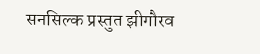सनसिल्क प्रस्तुत झीगौरव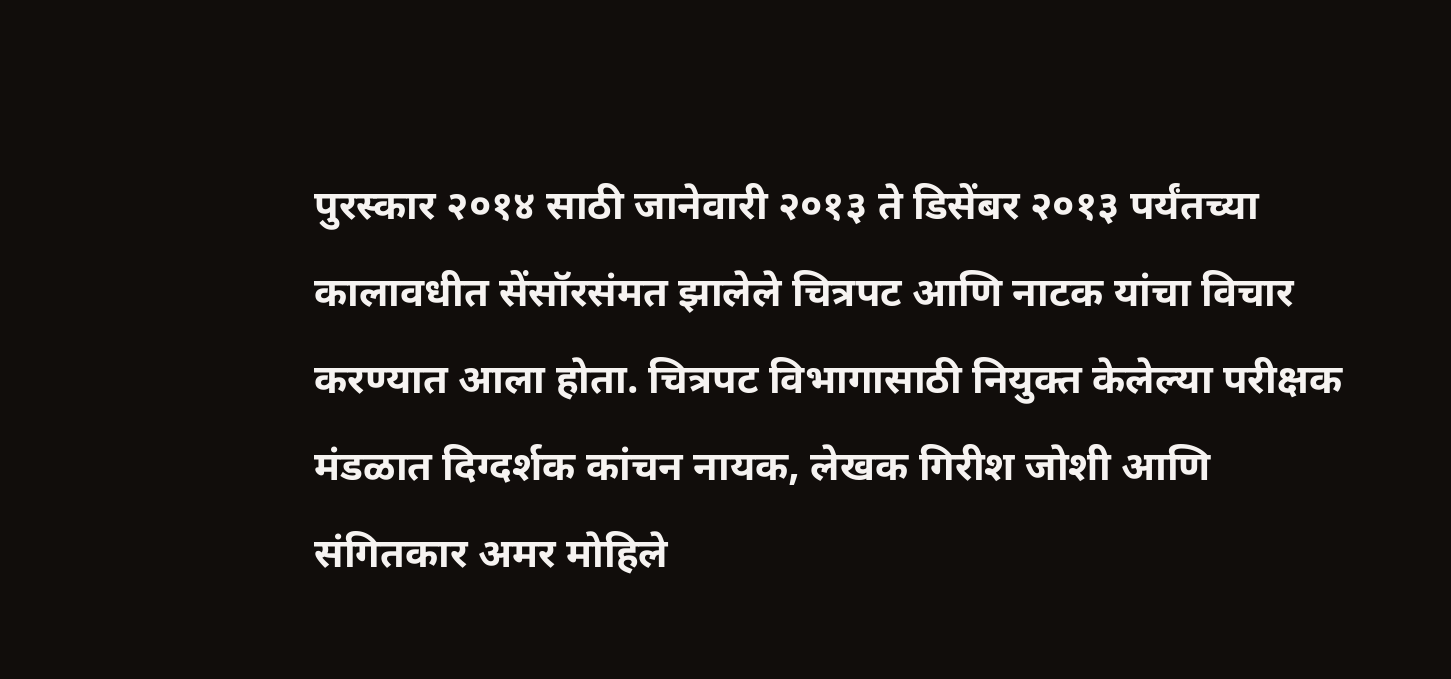पुरस्कार २०१४ साठी जानेवारी २०१३ ते डिसेंबर २०१३ पर्यंतच्या कालावधीत सेंसॉरसंमत झालेले चित्रपट आणि नाटक यांचा विचार करण्यात आला होता. चित्रपट विभागासाठी नियुक्त केलेल्या परीक्षक मंडळात दिग्दर्शक कांचन नायक, लेखक गिरीश जोशी आणि संगितकार अमर मोहिले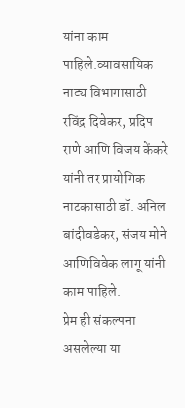यांना काम पाहिले.व्यावसायिक नाट्य विभागासाठी रविंद्र दिवेकर, प्रदिप राणे आणि विजय केंकरे यांनी तर प्रायोगिक नाटकासाठी डॉ. अनिल बांदीवडेकर, संजय मोने आणिविवेक लागू यांनी काम पाहिले.
प्रेम ही संकल्पना असलेल्या या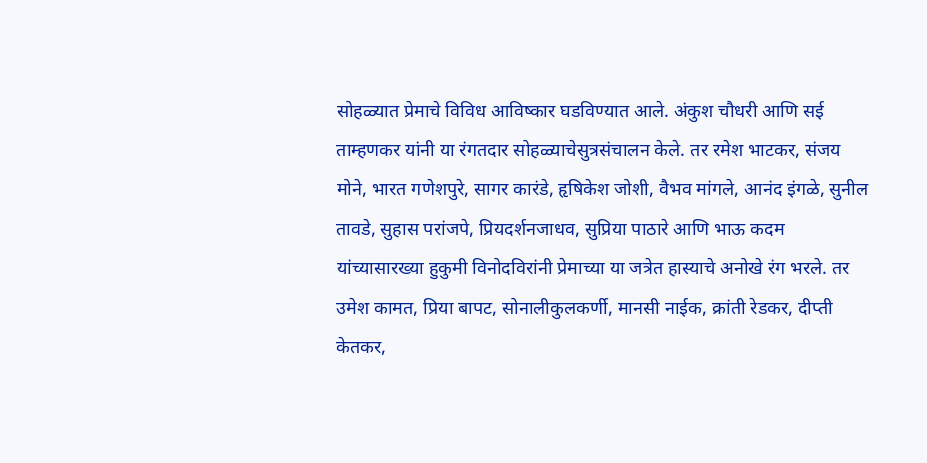सोहळ्यात प्रेमाचे विविध आविष्कार घडविण्यात आले. अंकुश चौधरी आणि सई ताम्हणकर यांनी या रंगतदार सोहळ्याचेसुत्रसंचालन केले. तर रमेश भाटकर, संजय मोने, भारत गणेशपुरे, सागर कारंडे, हृषिकेश जोशी, वैभव मांगले, आनंद इंगळे, सुनील तावडे, सुहास परांजपे, प्रियदर्शनजाधव, सुप्रिया पाठारे आणि भाऊ कदम यांच्यासारख्या हुकुमी विनोदविरांनी प्रेमाच्या या जत्रेत हास्याचे अनोखे रंग भरले. तर उमेश कामत, प्रिया बापट, सोनालीकुलकर्णी, मानसी नाईक, क्रांती रेडकर, दीप्ती केतकर,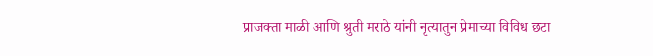प्राजक्ता माळी आणि श्रुती मराठे यांनी नृत्यातुन प्रेमाच्या विविध छटा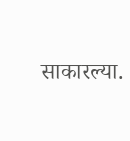साकारल्या.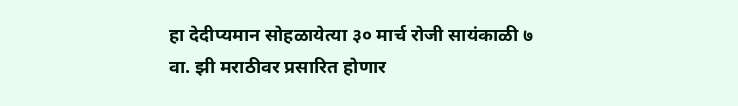हा देदीप्यमान सोहळायेत्या ३० मार्च रोजी सायंकाळी ७ वा. झी मराठीवर प्रसारित होणार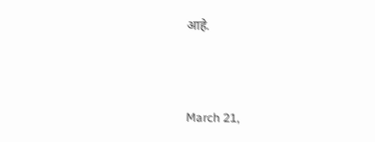आहे.



March 21,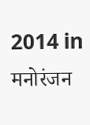2014 in मनोरंजन